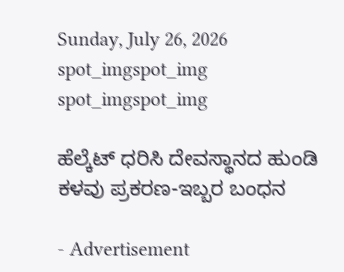Sunday, July 26, 2026
spot_imgspot_img
spot_imgspot_img

ಹೆಲ್ಕೆಟ್ ಧರಿಸಿ ದೇವಸ್ಥಾನದ ಹುಂಡಿ ಕಳವು ಪ್ರಕರಣ-ಇಬ್ಬರ ಬಂಧನ

- Advertisement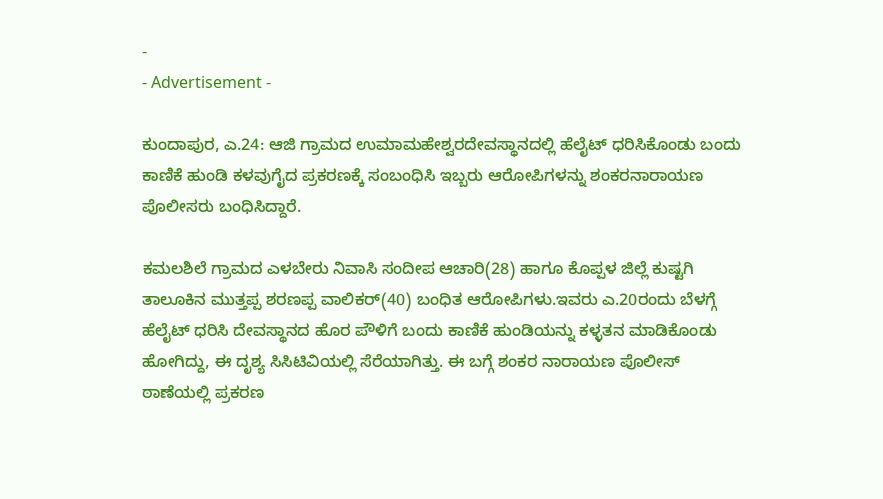-
- Advertisement -

ಕುಂದಾಪುರ, ಎ.24: ಆಜಿ ಗ್ರಾಮದ ಉಮಾಮಹೇಶ್ವರದೇವಸ್ಥಾನದಲ್ಲಿ ಹೆಲೈಟ್ ಧರಿಸಿಕೊಂಡು ಬಂದು ಕಾಣಿಕೆ ಹುಂಡಿ ಕಳವುಗೈದ ಪ್ರಕರಣಕ್ಕೆ ಸಂಬಂಧಿಸಿ ಇಬ್ಬರು ಆರೋಪಿಗಳನ್ನು ಶಂಕರನಾರಾಯಣ ಪೊಲೀಸರು ಬಂಧಿಸಿದ್ದಾರೆ.

ಕಮಲಶಿಲೆ ಗ್ರಾಮದ ಎಳಬೇರು ನಿವಾಸಿ ಸಂದೀಪ ಆಚಾರಿ(28) ಹಾಗೂ ಕೊಪ್ಪಳ ಜಿಲ್ಲೆ ಕುಷ್ಟಗಿ ತಾಲೂಕಿನ ಮುತ್ತಪ್ಪ ಶರಣಪ್ಪ ವಾಲಿಕರ್(40) ಬಂಧಿತ ಆರೋಪಿಗಳು.ಇವರು ಎ.20ರಂದು ಬೆಳಗ್ಗೆ ಹೆಲೈಟ್ ಧರಿಸಿ ದೇವಸ್ಥಾನದ ಹೊರ ಪೌಳಿಗೆ ಬಂದು ಕಾಣಿಕೆ ಹುಂಡಿಯನ್ನು ಕಳ್ಳತನ ಮಾಡಿಕೊಂಡು ಹೋಗಿದ್ದು, ಈ ದೃಶ್ಯ ಸಿಸಿಟಿವಿಯಲ್ಲಿ ಸೆರೆಯಾಗಿತ್ತು. ಈ ಬಗ್ಗೆ ಶಂಕರ ನಾರಾಯಣ ಪೊಲೀಸ್ ಠಾಣೆಯಲ್ಲಿ ಪ್ರಕರಣ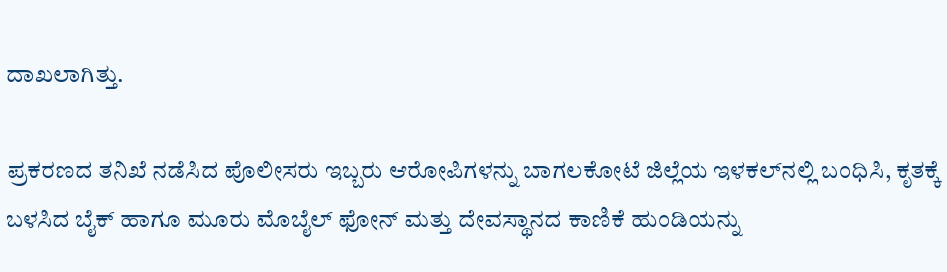ದಾಖಲಾಗಿತ್ತು.

ಪ್ರಕರಣದ ತನಿಖೆ ನಡೆಸಿದ ಪೊಲೀಸರು ಇಬ್ಬರು ಆರೋಪಿಗಳನ್ನು ಬಾಗಲಕೋಟೆ ಜಿಲ್ಲೆಯ ಇಳಕಲ್‌ನಲ್ಲಿ ಬಂಧಿಸಿ, ಕೃತಕ್ಕೆ ಬಳಸಿದ ಬೈಕ್‌ ಹಾಗೂ ಮೂರು ಮೊಬೈಲ್ ಫೋನ್ ಮತ್ತು ದೇವಸ್ಥಾನದ ಕಾಣಿಕೆ ಹುಂಡಿಯನ್ನು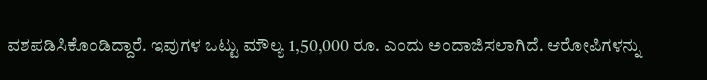ವಶಪಡಿಸಿಕೊಂಡಿದ್ದಾರೆ. ಇವುಗಳ ಒಟ್ಟು ಮೌಲ್ಯ 1,50,000 ರೂ. ಎಂದು ಅಂದಾಜಿಸಲಾಗಿದೆ. ಆರೋಪಿಗಳನ್ನು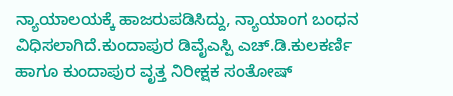ನ್ಯಾಯಾಲಯಕ್ಕೆ ಹಾಜರುಪಡಿಸಿದ್ದು, ನ್ಯಾಯಾಂಗ ಬಂಧನ ವಿಧಿಸಲಾಗಿದೆ.ಕುಂದಾಪುರ ಡಿವೈಎಸ್ಪಿ ಎಚ್.ಡಿ.ಕುಲಕರ್ಣಿ ಹಾಗೂ ಕುಂದಾಪುರ ವೃತ್ತ ನಿರೀಕ್ಷಕ ಸಂತೋಷ್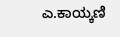ಎ.ಕಾಯ್ಕಣಿ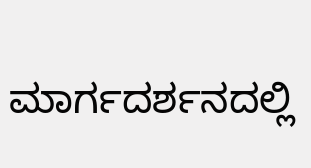ಮಾರ್ಗದರ್ಶನದಲ್ಲಿ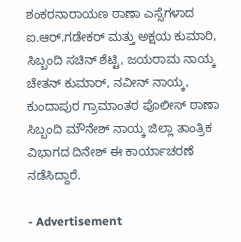ಶಂಕರನಾರಾಯಣ ಠಾಣಾ ಎಸ್ಸೆಗಳಾದ ಐ.ಆ‌ರ್.ಗಡೇಕ‌ರ್ ಮತ್ತು ಅಕ್ಷಯ ಕುಮಾರಿ, ಸಿಬ್ಬಂದಿ ಸಚಿನ್ ಶೆಟ್ಟಿ, ಜಯರಾಮ ನಾಯ್ಕ ಚೇತನ್ ಕುಮಾ‌ರ್, ನವೀನ್ ನಾಯ್ಕ, ಕುಂದಾಪುರ ಗ್ರಾಮಾಂತರ ಪೊಲೀಸ್‌ ಠಾಣಾ ಸಿಬ್ಬಂದಿ ಮೌನೇಶ್ ನಾಯ್ಕ ಜಿಲ್ಲಾ ತಾಂತ್ರಿಕ ವಿಭಾಗದ ದಿನೇಶ್ ಈ ಕಾರ್ಯಾಚರಣೆ ನಡೆಸಿದ್ದಾರೆ.

- Advertisement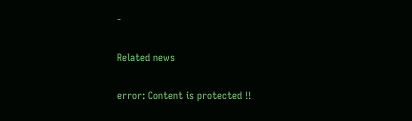-

Related news

error: Content is protected !!